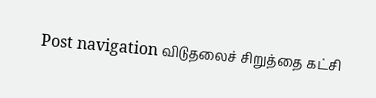Post navigation விடுதலைச் சிறுத்தை கட்சி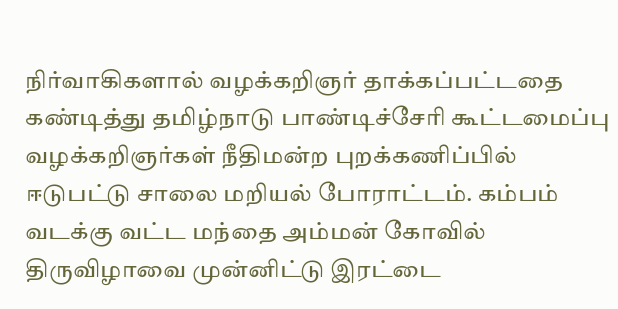நிர்வாகிகளால் வழக்கறிஞர் தாக்கப்பட்டதை கண்டித்து தமிழ்நாடு பாண்டிச்சேரி கூட்டமைப்பு வழக்கறிஞர்கள் நீதிமன்ற புறக்கணிப்பில் ஈடுபட்டு சாலை மறியல் போராட்டம். கம்பம் வடக்கு வட்ட மந்தை அம்மன் கோவில் திருவிழாவை முன்னிட்டு இரட்டை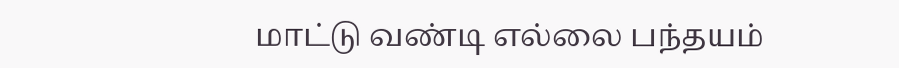மாட்டு வண்டி எல்லை பந்தயம்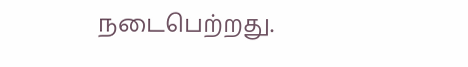நடைபெற்றது.